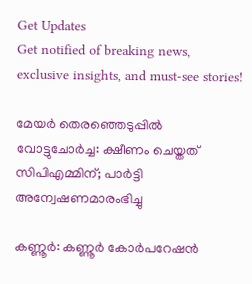Get Updates
Get notified of breaking news, exclusive insights, and must-see stories!

മേയര്‍ തെരഞ്ഞെടുപ്പില്‍ വോട്ടുചോര്‍ച്ച: ക്ഷീണം ചെയ്തത് സിപിഎമ്മിന്; പാര്‍ട്ടി അന്വേഷണമാരംഭിച്ചു

കണ്ണൂര്‍: കണ്ണൂര്‍ കോര്‍പറേഷന്‍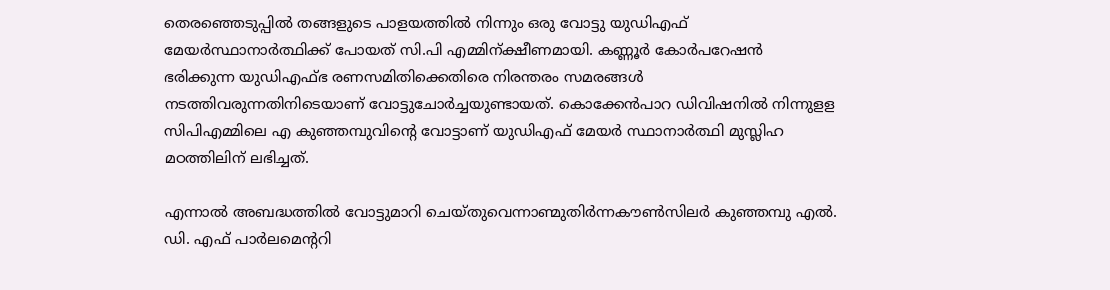തെരഞ്ഞെടുപ്പില്‍ തങ്ങളുടെ പാളയത്തില്‍ നിന്നും ഒരു വോട്ടു യുഡിഎഫ് മേയര്‍സ്ഥാനാര്‍ത്ഥിക്ക് പോയത് സി.പി എമ്മിന്ക്ഷീണമായി. കണ്ണൂര്‍ കോര്‍പറേഷന്‍ ഭരിക്കുന്ന യുഡിഎഫ്ഭ രണസമിതിക്കെതിരെ നിരന്തരം സമരങ്ങള്‍ നടത്തിവരുന്നതിനിടെയാണ് വോട്ടുചോര്‍ച്ചയുണ്ടായത്. കൊക്കേന്‍പാറ ഡിവിഷനില്‍ നിന്നുളള സിപിഎമ്മിലെ എ കുഞ്ഞമ്പുവിന്റെ വോട്ടാണ് യുഡിഎഫ് മേയര്‍ സ്ഥാനാര്‍ത്ഥി മുസ്ലിഹ മഠത്തിലിന് ലഭിച്ചത്.

എന്നാല്‍ അബദ്ധത്തില്‍ വോട്ടുമാറി ചെയ്തുവെന്നാണ്മുതിര്‍ന്നകൗണ്‍സിലര്‍ കുഞ്ഞമ്പു എല്‍. ഡി. എഫ് പാര്‍ലമെന്ററി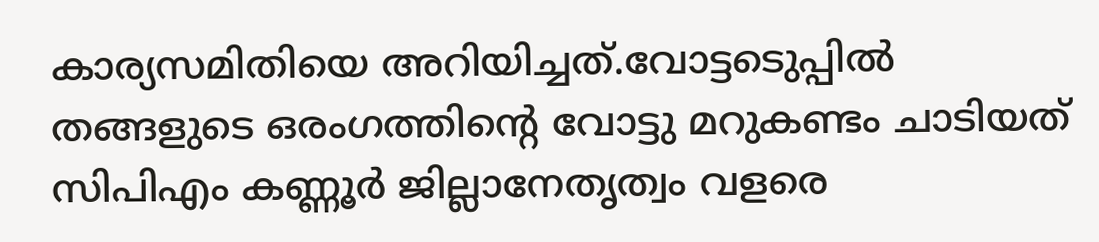കാര്യസമിതിയെ അറിയിച്ചത്.വോട്ടടെുപ്പില്‍ തങ്ങളുടെ ഒരംഗത്തിന്റെ വോട്ടു മറുകണ്ടം ചാടിയത് സിപിഎം കണ്ണൂര്‍ ജില്ലാനേതൃത്വം വളരെ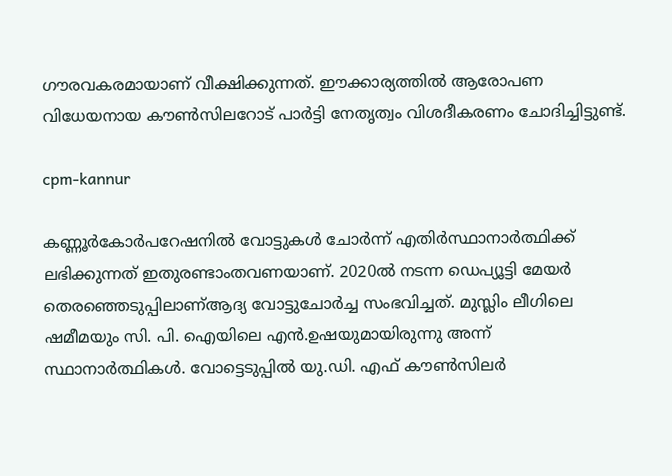ഗൗരവകരമായാണ് വീക്ഷിക്കുന്നത്. ഈക്കാര്യത്തില്‍ ആരോപണ വിധേയനായ കൗണ്‍സിലറോട് പാര്‍ട്ടി നേതൃത്വം വിശദീകരണം ചോദിച്ചിട്ടുണ്ട്.

cpm-kannur

കണ്ണൂര്‍കോര്‍പറേഷനില്‍ വോട്ടുകള്‍ ചോര്‍ന്ന് എതിര്‍സ്ഥാനാര്‍ത്ഥിക്ക് ലഭിക്കുന്നത് ഇതുരണ്ടാംതവണയാണ്. 2020ല്‍ നടന്ന ഡെപ്യൂട്ടി മേയര്‍ തെരഞ്ഞെടുപ്പിലാണ്ആദ്യ വോട്ടുചോര്‍ച്ച സംഭവിച്ചത്. മുസ്ലിം ലീഗിലെ ഷമീമയും സി. പി. ഐയിലെ എന്‍.ഉഷയുമായിരുന്നു അന്ന് സ്ഥാനാര്‍ത്ഥികള്‍. വോട്ടെടുപ്പില്‍ യു.ഡി. എഫ് കൗണ്‍സിലര്‍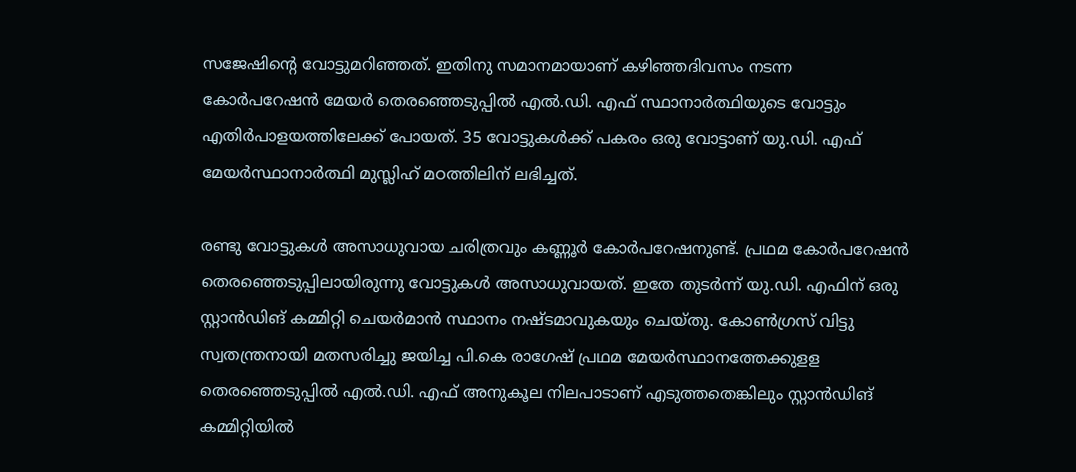സജേഷിന്റെ വോട്ടുമറിഞ്ഞത്. ഇതിനു സമാനമായാണ് കഴിഞ്ഞദിവസം നടന്ന കോര്‍പറേഷന്‍ മേയര്‍ തെരഞ്ഞെടുപ്പില്‍ എല്‍.ഡി. എഫ് സ്ഥാനാര്‍ത്ഥിയുടെ വോട്ടും എതിര്‍പാളയത്തിലേക്ക് പോയത്. 35 വോട്ടുകള്‍ക്ക് പകരം ഒരു വോട്ടാണ് യു.ഡി. എഫ് മേയര്‍സ്ഥാനാര്‍ത്ഥി മുസ്ലിഹ് മഠത്തിലിന് ലഭിച്ചത്.

രണ്ടു വോട്ടുകള്‍ അസാധുവായ ചരിത്രവും കണ്ണൂര്‍ കോര്‍പറേഷനുണ്ട്. പ്രഥമ കോര്‍പറേഷന്‍ തെരഞ്ഞെടുപ്പിലായിരുന്നു വോട്ടുകള്‍ അസാധുവായത്. ഇതേ തുടര്‍ന്ന് യു.ഡി. എഫിന് ഒരു സ്റ്റാന്‍ഡിങ് കമ്മിറ്റി ചെയര്‍മാന്‍ സ്ഥാനം നഷ്ടമാവുകയും ചെയ്തു. കോണ്‍ഗ്രസ് വിട്ടു സ്വതന്ത്രനായി മതസരിച്ചു ജയിച്ച പി.കെ രാഗേഷ് പ്രഥമ മേയര്‍സ്ഥാനത്തേക്കുളള തെരഞ്ഞെടുപ്പില്‍ എല്‍.ഡി. എഫ് അനുകൂല നിലപാടാണ് എടുത്തതെങ്കിലും സ്റ്റാന്‍ഡിങ് കമ്മിറ്റിയില്‍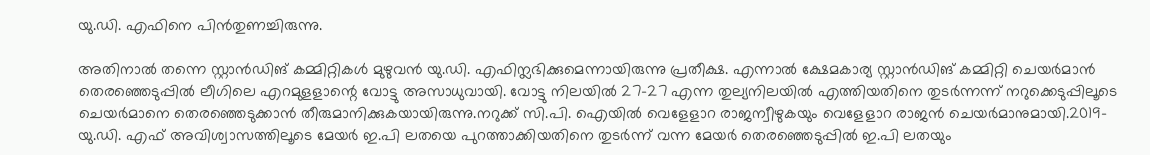യു.ഡി. എഫിനെ പിന്‍തുണച്ചിരുന്നു.

അതിനാല്‍ തന്നെ സ്റ്റാന്‍ഡിങ് കമ്മിറ്റികള്‍ മുഴുവന്‍ യു.ഡി. എഫിന്ലഭിക്കുമെന്നായിരുന്നു പ്രതീക്ഷ. എന്നാല്‍ ക്ഷേമകാര്യ സ്റ്റാന്‍ഡിങ് കമ്മിറ്റി ചെയര്‍മാന്‍ തെരഞ്ഞെടുപ്പില്‍ ലീഗിലെ എറമുളളാന്റെ വോട്ടു അസാധുവായി. വോട്ടു നിലയില്‍ 27-27 എന്ന തുല്യനിലയില്‍ എത്തിയതിനെ തുടര്‍ന്നന്ന് നറുക്കെടുപ്പിലൂടെ ചെയര്‍മാനെ തെരഞ്ഞെടുക്കാന്‍ തീരുമാനിക്കുകയായിരുന്നു.നറുക്ക് സി.പി. ഐയില്‍ വെളേളാറ രാജന്വീഴുകയും വെളേളാറ രാജന്‍ ചെയര്‍മാനുമായി.2019- യു.ഡി. എഫ് അവിശ്വാസത്തിലൂടെ മേയര്‍ ഇ.പി ലതയെ പുറത്താക്കിയതിനെ തുടര്‍ന്ന് വന്ന മേയര്‍ തെരഞ്ഞെടുപ്പില്‍ ഇ.പി ലതയും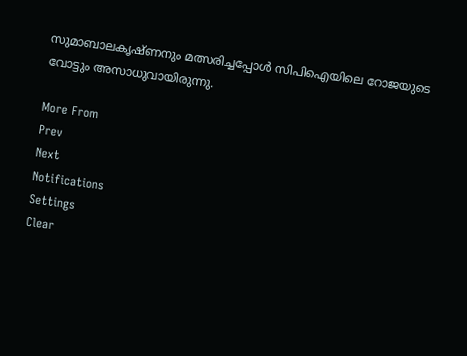സുമാബാലകൃഷ്ണനും മത്സരിച്ചപ്പോള്‍ സിപിഐയിലെ റോജയുടെ വോട്ടും അസാധുവായിരുന്നു.

More From
Prev
Next
Notifications
Settings
Clear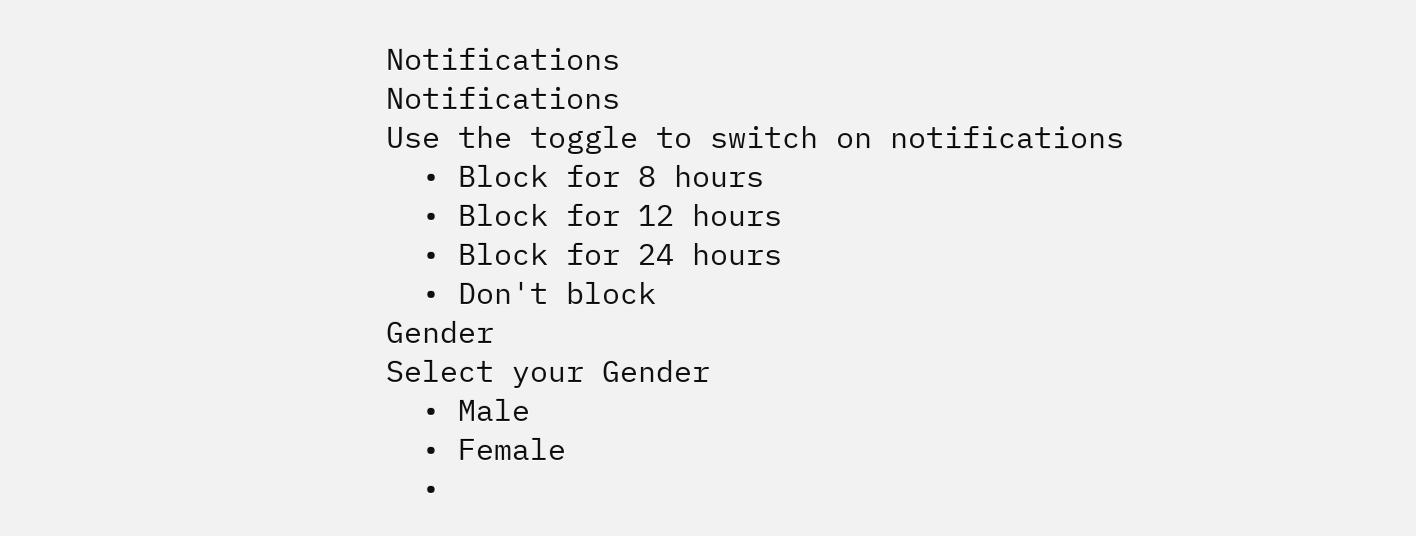Notifications
Notifications
Use the toggle to switch on notifications
  • Block for 8 hours
  • Block for 12 hours
  • Block for 24 hours
  • Don't block
Gender
Select your Gender
  • Male
  • Female
  •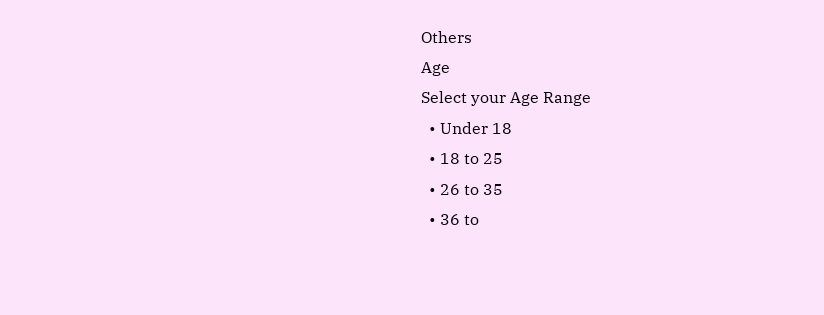Others
Age
Select your Age Range
  • Under 18
  • 18 to 25
  • 26 to 35
  • 36 to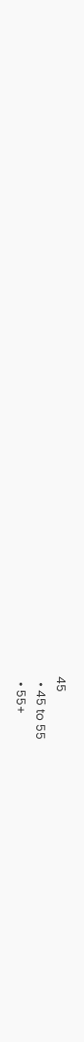45
  • 45 to 55
  • 55+